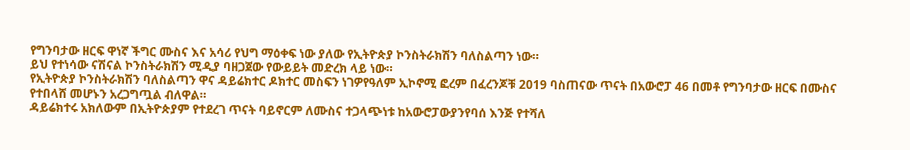የግንባታው ዘርፍ ዋነኛ ችግር ሙስና እና አሳሪ የህግ ማዕቀፍ ነው ያለው የኢትዮጵያ ኮንስትራክሽን ባለስልጣን ነው።
ይህ የተነሳው ናሽናል ኮንስትራክሽን ሚዲያ ባዘጋጀው የውይይት መድረክ ላይ ነው።
የኢትዮጵያ ኮንስትራክሽን ባለስልጣን ዋና ዳይሬክተር ዶክተር መስፍን ነገዎየዓለም ኢኮኖሚ ፎረም በፈረንጆቹ 2019 ባስጠናው ጥናት በአውሮፓ 46 በመቶ የግንባታው ዘርፍ በሙስና የተበላሸ መሆኑን አረጋግጧል ብለዋል።
ዳይሬክተሩ አክለውም በኢትዮጵያም የተደረገ ጥናት ባይኖርም ለሙስና ተጋላጭነቱ ከአውሮፓውያንየባሰ እንጅ የተሻለ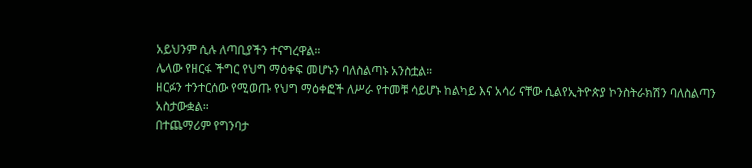አይህንም ሲሉ ለጣቢያችን ተናግረዋል።
ሌላው የዘርፋ ችግር የህግ ማዕቀፍ መሆኑን ባለስልጣኑ አንስቷል።
ዘርፉን ተንተርሰው የሚወጡ የህግ ማዕቀፎች ለሥራ የተመቹ ሳይሆኑ ከልካይ እና አሳሪ ናቸው ሲልየኢትዮጵያ ኮንስትራክሽን ባለስልጣን አስታውቋል።
በተጨማሪም የግንባታ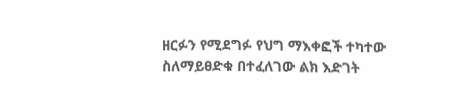ዘርፉን የሚደግፉ የህግ ማእቀፎች ተካተው ስለማይፀድቁ በተፈለገው ልክ እድገት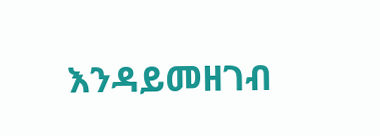እንዳይመዘገብ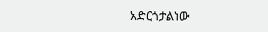አድርጎታልነው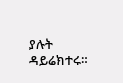ያሉት ዳይሬክተሩ።